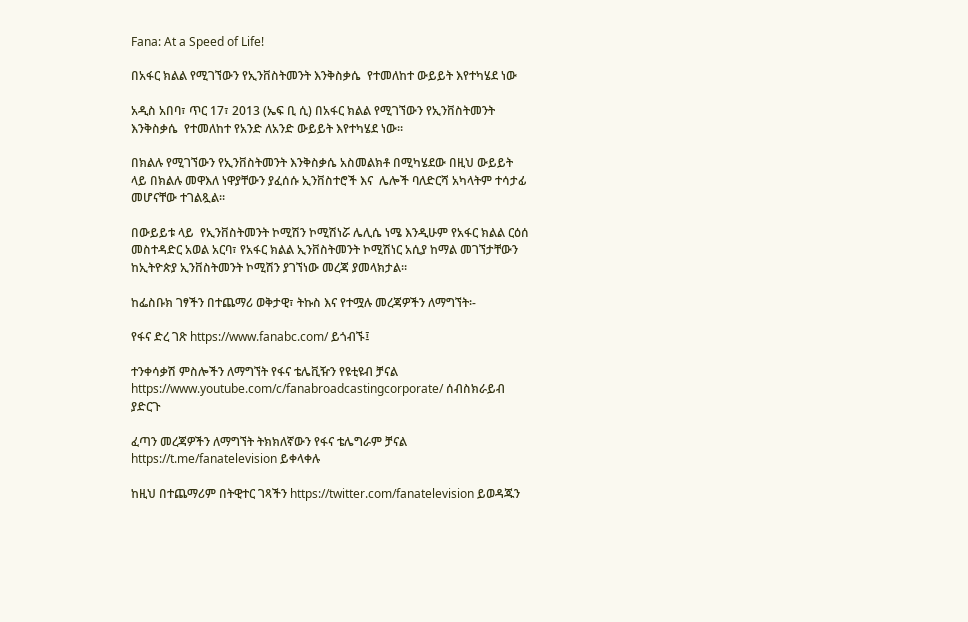Fana: At a Speed of Life!

በአፋር ክልል የሚገኘውን የኢንቨስትመንት እንቅስቃሴ  የተመለከተ ውይይት እየተካሄደ ነው

አዲስ አበባ፣ ጥር 17፣ 2013 (ኤፍ ቢ ሲ) በአፋር ክልል የሚገኘውን የኢንቨስትመንት እንቅስቃሴ  የተመለከተ የአንድ ለአንድ ውይይት እየተካሄደ ነው።

በክልሉ የሚገኘውን የኢንቨስትመንት እንቅስቃሴ አስመልክቶ በሚካሄደው በዚህ ውይይት ላይ በክልሉ መዋእለ ነዋያቸውን ያፈሰሱ ኢንቨስተሮች እና  ሌሎች ባለድርሻ አካላትም ተሳታፊ መሆናቸው ተገልጿል።

በውይይቱ ላይ  የኢንቨስትመንት ኮሚሽን ኮሚሽነሯ ሌሊሴ ነሜ እንዲሁም የአፋር ክልል ርዕሰ መስተዳድር አወል አርባ፣ የአፋር ክልል ኢንቨስትመንት ኮሚሽነር አሲያ ከማል መገኘታቸውን ከኢትዮጵያ ኢንቨስትመንት ኮሚሽን ያገኘነው መረጃ ያመላክታል።

ከፌስቡክ ገፃችን በተጨማሪ ወቅታዊ፣ ትኩስ እና የተሟሉ መረጃዎችን ለማግኘት፡-

የፋና ድረ ገጽ https://www.fanabc.com/ ይጎብኙ፤

ተንቀሳቃሽ ምስሎችን ለማግኘት የፋና ቴሌቪዥን የዩቲዩብ ቻናል https://www.youtube.com/c/fanabroadcastingcorporate/ ሰብስክራይብ ያድርጉ

ፈጣን መረጃዎችን ለማግኘት ትክክለኛውን የፋና ቴሌግራም ቻናል https://t.me/fanatelevision ይቀላቀሉ

ከዚህ በተጨማሪም በትዊተር ገጻችን https://twitter.com/fanatelevision ይወዳጁን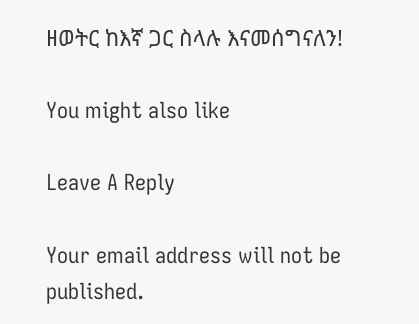ዘወትር ከእኛ ጋር ስላሉ እናመሰግናለን!

You might also like

Leave A Reply

Your email address will not be published.